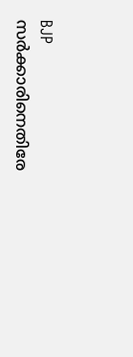BJP സര്‍ക്കാരിനെതിരേ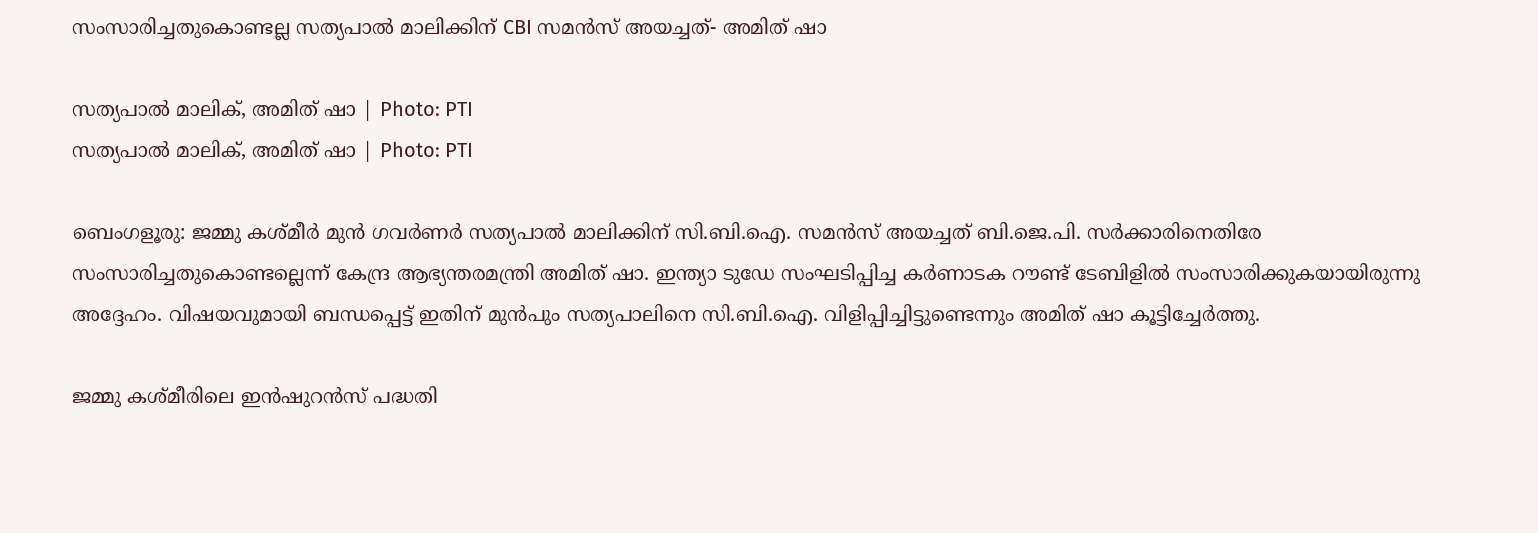സംസാരിച്ചതുകൊണ്ടല്ല സത്യപാല്‍ മാലിക്കിന് CBI സമന്‍സ് അയച്ചത്- അമിത് ഷാ

സത്യപാല്‍ മാലിക്, അമിത് ഷാ | Photo: PTI
സത്യപാല്‍ മാലിക്, അമിത് ഷാ | Photo: PTI

ബെംഗളൂരു: ജമ്മു കശ്മീര്‍ മുന്‍ ഗവര്‍ണര്‍ സത്യപാല്‍ മാലിക്കിന് സി.ബി.ഐ. സമന്‍സ് അയച്ചത് ബി.ജെ.പി. സര്‍ക്കാരിനെതിരേ സംസാരിച്ചതുകൊണ്ടല്ലെന്ന് കേന്ദ്ര ആഭ്യന്തരമന്ത്രി അമിത് ഷാ. ഇന്ത്യാ ടുഡേ സംഘടിപ്പിച്ച കര്‍ണാടക റൗണ്ട് ടേബിളില്‍ സംസാരിക്കുകയായിരുന്നു അദ്ദേഹം. വിഷയവുമായി ബന്ധപ്പെട്ട് ഇതിന് മുന്‍പും സത്യപാലിനെ സി.ബി.ഐ. വിളിപ്പിച്ചിട്ടുണ്ടെന്നും അമിത് ഷാ കൂട്ടിച്ചേര്‍ത്തു.

ജമ്മു കശ്മീരിലെ ഇന്‍ഷുറന്‍സ് പദ്ധതി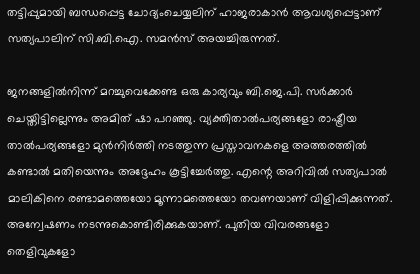തട്ടിപ്പുമായി ബന്ധപ്പെട്ട ചോദ്യംചെയ്യലിന് ഹാജരാകാന്‍ ആവശ്യപ്പെട്ടാണ് സത്യപാലിന് സി.ബി.ഐ. സമന്‍സ് അയച്ചിരുന്നത്.

ജനങ്ങളില്‍നിന്ന് മറച്ചുവെക്കേണ്ട ഒരു കാര്യവും ബി.ജെ.പി. സര്‍ക്കാര്‍ ചെയ്തിട്ടില്ലെന്നും അമിത് ഷാ പറഞ്ഞു. വ്യക്തിതാല്‍പര്യങ്ങളോ രാഷ്ട്രീയ താല്‍പര്യങ്ങളോ മുന്‍നിര്‍ത്തി നടത്തുന്ന പ്രസ്താവനകളെ അത്തരത്തില്‍ കണ്ടാല്‍ മതിയെന്നും അദ്ദേഹം കൂട്ടിച്ചേര്‍ത്തു. എന്റെ അറിവില്‍ സത്യപാല്‍ മാലികിനെ രണ്ടാമത്തെയോ മൂന്നാമത്തെയോ തവണയാണ് വിളിപ്പിക്കുന്നത്. അന്വേഷണം നടന്നുകൊണ്ടിരിക്കുകയാണ്. പുതിയ വിവരങ്ങളോ തെളിവുകളോ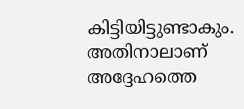കിട്ടിയിട്ടുണ്ടാകും. അതിനാലാണ് അദ്ദേഹത്തെ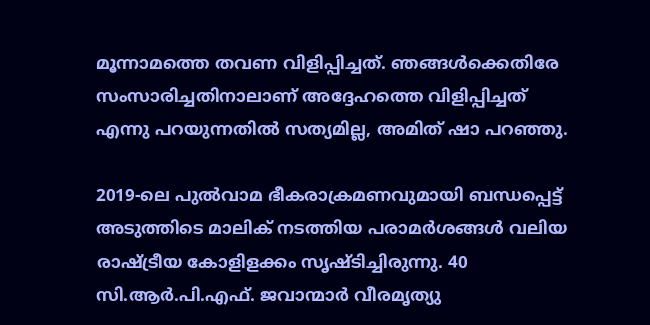മൂന്നാമത്തെ തവണ വിളിപ്പിച്ചത്. ഞങ്ങള്‍ക്കെതിരേ സംസാരിച്ചതിനാലാണ് അദ്ദേഹത്തെ വിളിപ്പിച്ചത് എന്നു പറയുന്നതില്‍ സത്യമില്ല, അമിത് ഷാ പറഞ്ഞു.

2019-ലെ പുല്‍വാമ ഭീകരാക്രമണവുമായി ബന്ധപ്പെട്ട് അടുത്തിടെ മാലിക് നടത്തിയ പരാമര്‍ശങ്ങള്‍ വലിയ രാഷ്ട്രീയ കോളിളക്കം സൃഷ്ടിച്ചിരുന്നു. 40 സി.ആര്‍.പി.എഫ്. ജവാന്മാര്‍ വീരമൃത്യു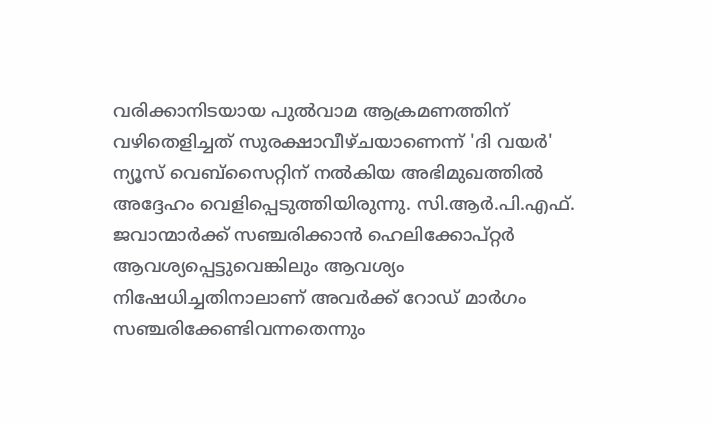വരിക്കാനിടയായ പുല്‍വാമ ആക്രമണത്തിന് വഴിതെളിച്ചത് സുരക്ഷാവീഴ്ചയാണെന്ന് 'ദി വയര്‍' ന്യൂസ് വെബ്സൈറ്റിന് നല്‍കിയ അഭിമുഖത്തില്‍ അദ്ദേഹം വെളിപ്പെടുത്തിയിരുന്നു. സി.ആര്‍.പി.എഫ്. ജവാന്മാര്‍ക്ക് സഞ്ചരിക്കാന്‍ ഹെലിക്കോപ്റ്റര്‍ ആവശ്യപ്പെട്ടുവെങ്കിലും ആവശ്യം നിഷേധിച്ചതിനാലാണ് അവര്‍ക്ക് റോഡ് മാര്‍ഗം സഞ്ചരിക്കേണ്ടിവന്നതെന്നും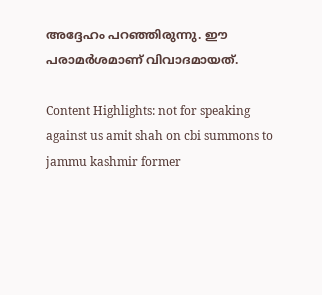അദ്ദേഹം പറഞ്ഞിരുന്നു. ഈ പരാമര്‍ശമാണ് വിവാദമായത്.

Content Highlights: not for speaking against us amit shah on cbi summons to jammu kashmir former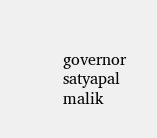governor satyapal malik